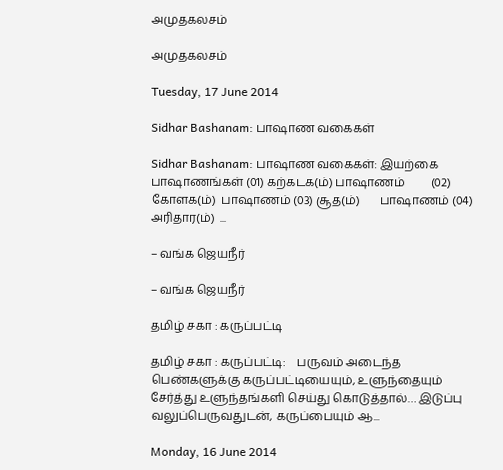அமுதகலசம்

அமுதகலசம்

Tuesday, 17 June 2014

Sidhar Bashanam: பாஷாண வகைகள்

Sidhar Bashanam: பாஷாண வகைகள்: இயற்கை பாஷாணங்கள் (01) கற்கடக(ம்) பாஷாணம்         (02) கோளக(ம்)  பாஷாணம் (03) சூத(ம்)       பாஷாணம் (04) அரிதார(ம்)  ...

– வங்க ஜெயநீர்

– வங்க ஜெயநீர்

தமிழ் சகா : கருப்பட்டி

தமிழ் சகா : கருப்பட்டி:    பருவம் அடைந்த பெண்களுக்கு கருப்பட்டியையும், உளுந்தையும் சேர்த்து உளுந்தங்களி செய்து கொடுத்தால்… இடுப்பு வலுப்பெருவதுடன், கருப்பையும் ஆ...

Monday, 16 June 2014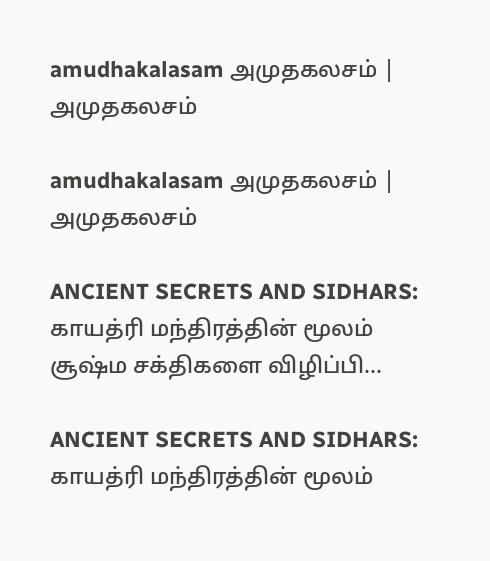amudhakalasam அமுதகலசம் | அமுதகலசம்

amudhakalasam அமுதகலசம் | அமுதகலசம்

ANCIENT SECRETS AND SIDHARS: காயத்ரி மந்திரத்தின் மூலம் சூஷ்ம சக்திகளை விழிப்பி...

ANCIENT SECRETS AND SIDHARS: காயத்ரி மந்திரத்தின் மூலம்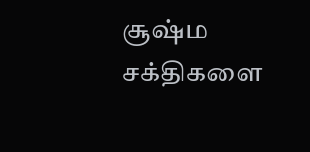சூஷ்ம சக்திகளை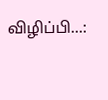விழிப்பி...: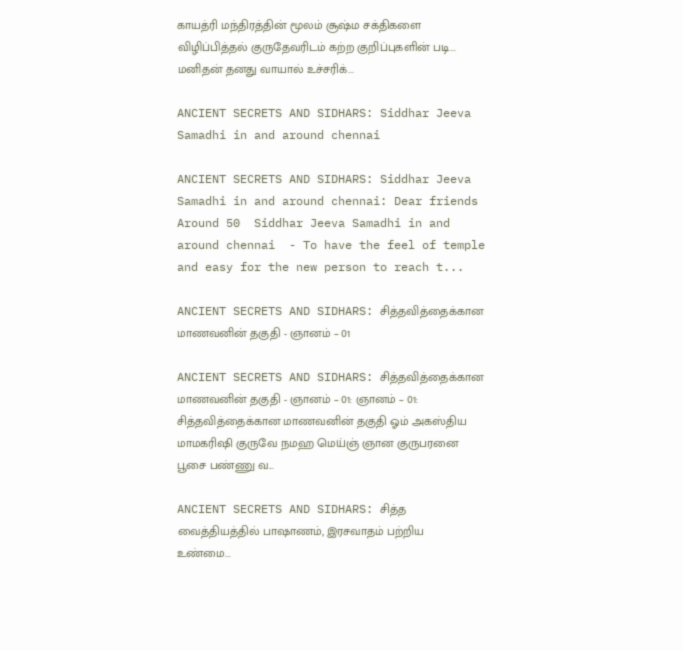காயத்ரி மந்திரத்தின் மூலம் சூஷ்ம சக்திகளை விழிப்பித்தல் குருதேவரிடம் கற்ற குறிப்புகளின் படி... மனிதன் தனது வாயால் உச்சரிக்...

ANCIENT SECRETS AND SIDHARS: Siddhar Jeeva Samadhi in and around chennai

ANCIENT SECRETS AND SIDHARS: Siddhar Jeeva Samadhi in and around chennai: Dear friends Around 50  Siddhar Jeeva Samadhi in and around chennai  - To have the feel of temple and easy for the new person to reach t...

ANCIENT SECRETS AND SIDHARS: சித்தவித்தைக்கான மாணவனின் தகுதி - ஞானம் – 01

ANCIENT SECRETS AND SIDHARS: சித்தவித்தைக்கான மாணவனின் தகுதி - ஞானம் – 01: ஞானம் – 01: சித்தவித்தைக்கான மாணவனின் தகுதி ஓம் அகஸ்திய மாமகரிஷி குருவே நமஹ மெய்ஞ் ஞான குருபரனை பூசை பண்ணு வ...

ANCIENT SECRETS AND SIDHARS: சித்த வைத்தியத்தில் பாஷாணம், இரசவாதம் பற்றிய உண்மை...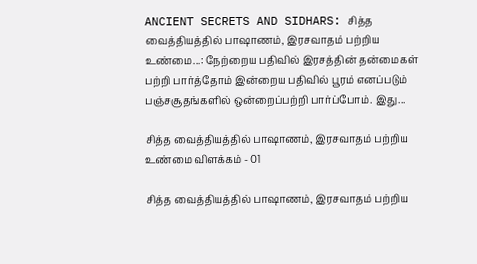ANCIENT SECRETS AND SIDHARS: சித்த வைத்தியத்தில் பாஷாணம், இரசவாதம் பற்றிய உண்மை...: நேற்றைய பதிவில் இரசத்தின் தன்மைகள் பற்றி பார்த்தோம் இன்றைய பதிவில் பூரம் எனப்படும் பஞ்சசூதங்களில் ஒன்றைப்பற்றி பார்ப்போம். இது...

சித்த வைத்தியத்தில் பாஷாணம், இரசவாதம் பற்றிய உண்மை விளக்கம் - 01

சித்த வைத்தியத்தில் பாஷாணம், இரசவாதம் பற்றிய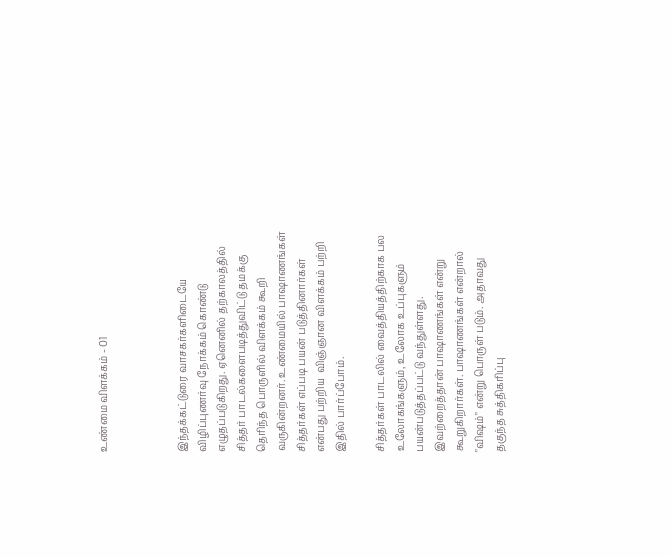உண்மை விளக்கம் - 01



இந்தக்கட்டுரை வாசகர்களிடையே விழிப்புணர்வு நோக்கம் கொண்டு எழுதப்படுகிறது. ஏனெனில் தற்காலத்தில் சித்தர் பாடல்களைபடித்துவிட்டு தமக்கு தெரிந்த பொருளில் விளக்கம் கூறி வருகின்றனர். உண்மையில் பாஷாணங்கள் சித்தர்கள் எப்படி பயன் படுத்தினார்கள் என்பது பற்றிய  விஞ்ஞான விளக்கம் பற்றி இதில் பார்ப்போம்.

சித்தர்கள் பாடலில் வைத்தியத்திற்காக பல உலோகங்களும், உலோக உப்புகளும் பயன்படுத்தப்பட்டு வந்துள்ளது. இவற்றைத்தான் பாஷாணங்கள் என்று கூறுகிறார்கள். பாஷாணங்கள் என்றால் "விஷம்" என்று பொருள் படும். அதாவது தகுந்த சுத்திகரிப்பு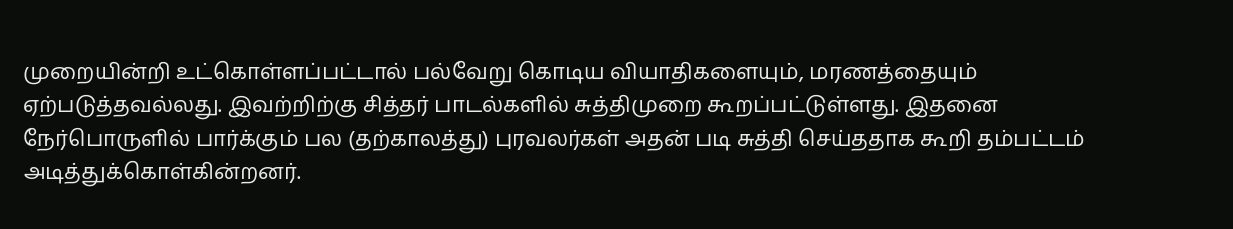முறையின்றி உட்கொள்ளப்பட்டால் பல்வேறு கொடிய வியாதிகளையும், மரணத்தையும் ஏற்படுத்தவல்லது. இவற்றிற்கு சித்தர் பாடல்களில் சுத்திமுறை கூறப்பட்டுள்ளது. இதனை நேர்பொருளில் பார்க்கும் பல (தற்காலத்து) புரவலர்கள் அதன் படி சுத்தி செய்ததாக கூறி தம்பட்டம் அடித்துக்கொள்கின்றனர்.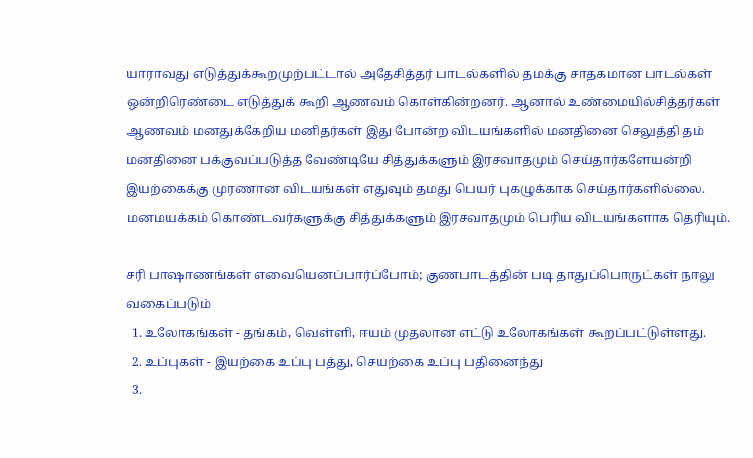யாராவது எடுத்துக்கூறமுற்பட்டால் அதேசித்தர் பாடல்களில் தமக்கு சாதகமான பாடல்கள் ஒன்றிரெண்டை எடுத்துக் கூறி ஆணவம் கொள்கின்றனர். ஆனால் உண்மையில்சித்தர்கள் ஆணவம் மனதுக்கேறிய மனிதர்கள் இது போன்ற விடயங்களில் மனதினை செலுத்தி தம் மனதினை பக்குவப்படுத்த வேண்டியே சித்துக்களும் இரசவாதமும் செய்தார்களேயன்றி இயற்கைக்கு முரணான விடயங்கள் எதுவும் தமது பெயர் புகழுக்காக செய்தார்களில்லை. மனமயக்கம் கொண்டவர்களுக்கு சித்துக்களும் இரசவாதமும் பெரிய விடயங்களாக தெரியும்.

சரி பாஷாணங்கள் எவையெனப்பார்ப்போம்; குணபாடத்தின் படி தாதுப்பொருட்கள் நாலு வகைப்படும்
  1. உலோகங்கள் - தங்கம், வெள்ளி, ஈயம் முதலான எட்டு உலோகங்கள் கூறப்பட்டுள்ளது.
  2. உப்புகள் - இயற்கை உப்பு பத்து, செயற்கை உப்பு பதினைந்து
  3.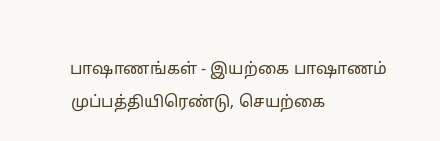பாஷாணங்கள் - இயற்கை பாஷாணம் முப்பத்தியிரெண்டு, செயற்கை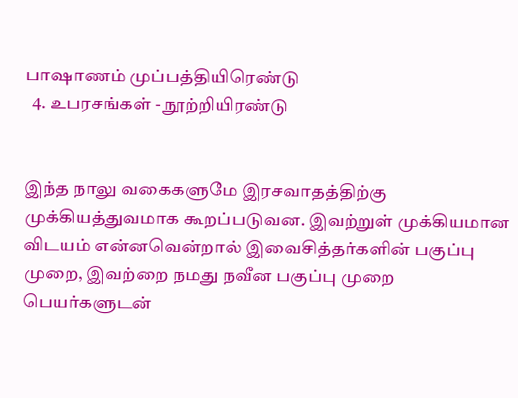பாஷாணம் முப்பத்தியிரெண்டு
  4. உபரசங்கள் - நூற்றியிரண்டு


இந்த நாலு வகைகளுமே இரசவாதத்திற்கு முக்கியத்துவமாக கூறப்படுவன. இவற்றுள் முக்கியமான விடயம் என்னவென்றால் இவைசித்தர்களின் பகுப்பு முறை, இவற்றை நமது நவீன பகுப்பு முறை பெயர்களுடன்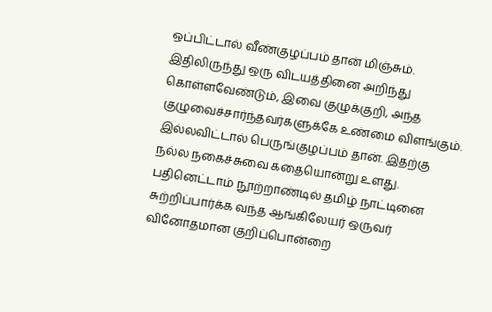ஒப்பிட்டால் வீண்குழப்பம் தான் மிஞ்சும். இதிலிருந்து ஒரு விடயத்தினை அறிந்து கொள்ளவேண்டும், இவை குழுக்குறி, அந்த குழுவைச்சார்ந்தவர்களுக்கே உண்மை விளங்கும். இல்லவிட்டால் பெருங்குழப்பம் தான். இதற்கு நல்ல நகைச்சுவை கதையொன்று உளது. பதினெட்டாம் நூற்றாண்டில் தமிழ் நாட்டினை சுற்றிப்பார்க்க வந்த ஆங்கிலேயர் ஒருவர் வினோதமான குறிப்பொன்றை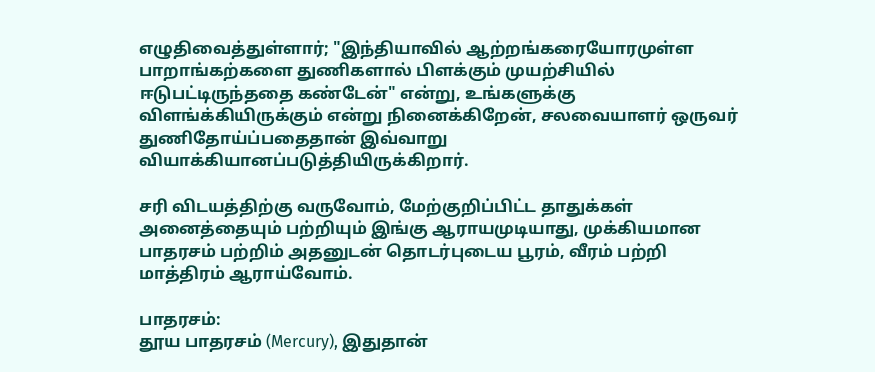எழுதிவைத்துள்ளார்; "இந்தியாவில் ஆற்றங்கரையோரமுள்ள பாறாங்கற்களை துணிகளால் பிளக்கும் முயற்சியில் ஈடுபட்டிருந்ததை கண்டேன்" என்று, உங்களுக்கு விளங்க்கியிருக்கும் என்று நினைக்கிறேன், சலவையாளர் ஒருவர் துணிதோய்ப்பதைதான் இவ்வாறு வியாக்கியானப்படுத்தியிருக்கிறார்.

சரி விடயத்திற்கு வருவோம், மேற்குறிப்பிட்ட தாதுக்கள் அனைத்தையும் பற்றியும் இங்கு ஆராயமுடியாது, முக்கியமான பாதரசம் பற்றிம் அதனுடன் தொடர்புடைய பூரம், வீரம் பற்றி மாத்திரம் ஆராய்வோம்.

பாதரசம்:
தூய பாதரசம் (Mercury), இதுதான்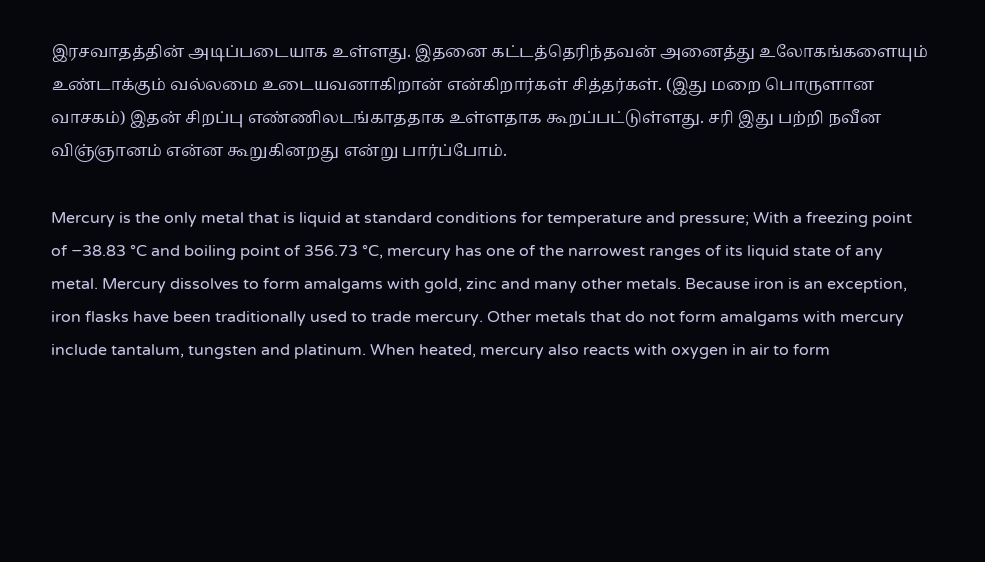இரசவாதத்தின் அடிப்படையாக உள்ளது. இதனை கட்டத்தெரிந்தவன் அனைத்து உலோகங்களையும் உண்டாக்கும் வல்லமை உடையவனாகிறான் என்கிறார்கள் சித்தர்கள். (இது மறை பொருளான வாசகம்) இதன் சிறப்பு எண்ணிலடங்காததாக உள்ளதாக கூறப்பட்டுள்ளது. சரி இது பற்றி நவீன விஞ்ஞானம் என்ன கூறுகினறது என்று பார்ப்போம்.

Mercury is the only metal that is liquid at standard conditions for temperature and pressure; With a freezing point of −38.83 °C and boiling point of 356.73 °C, mercury has one of the narrowest ranges of its liquid state of any metal. Mercury dissolves to form amalgams with gold, zinc and many other metals. Because iron is an exception, iron flasks have been traditionally used to trade mercury. Other metals that do not form amalgams with mercury include tantalum, tungsten and platinum. When heated, mercury also reacts with oxygen in air to form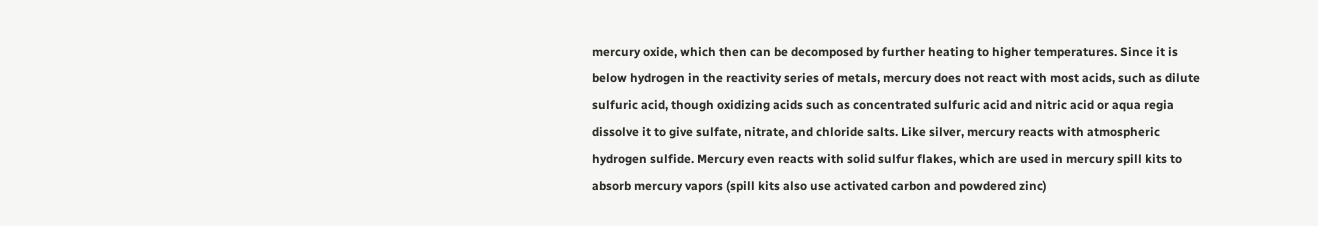mercury oxide, which then can be decomposed by further heating to higher temperatures. Since it is below hydrogen in the reactivity series of metals, mercury does not react with most acids, such as dilute sulfuric acid, though oxidizing acids such as concentrated sulfuric acid and nitric acid or aqua regia dissolve it to give sulfate, nitrate, and chloride salts. Like silver, mercury reacts with atmospheric hydrogen sulfide. Mercury even reacts with solid sulfur flakes, which are used in mercury spill kits to absorb mercury vapors (spill kits also use activated carbon and powdered zinc)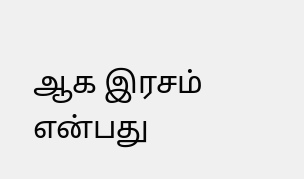ஆக இரசம் என்பது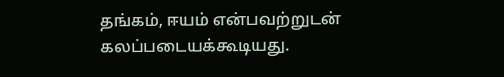தங்கம், ஈயம் என்பவற்றுடன் கலப்படையக்கூடியது.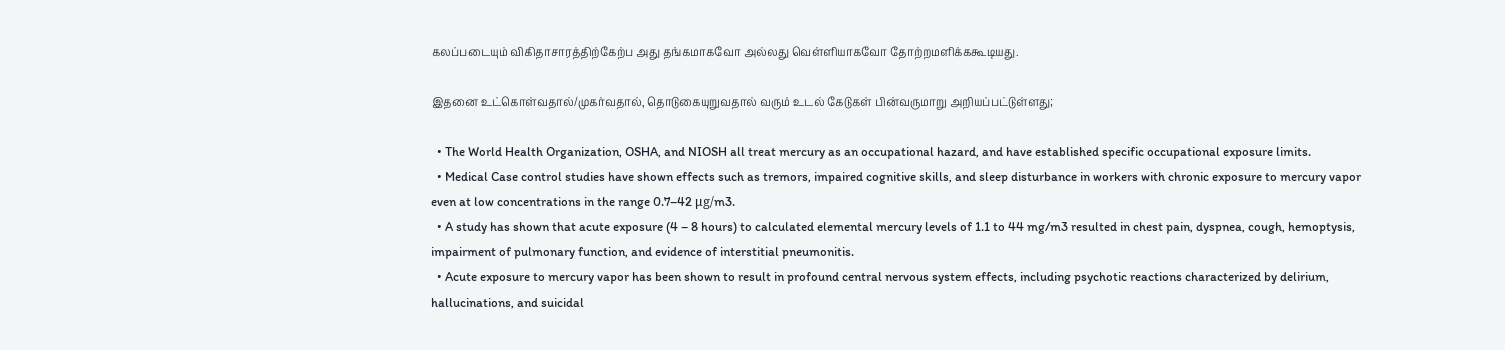கலப்படையும் விகிதாசாரத்திற்கேற்ப அது தங்கமாகவோ அல்லது வெள்ளியாகவோ தோற்றமளிக்ககூடியது.

இதனை உட்கொள்வதால்/முகர்வதால், தொடுகையுறுவதால் வரும் உடல் கேடுகள் பின்வருமாறு அறியப்பட்டுள்ளது;

  • The World Health Organization, OSHA, and NIOSH all treat mercury as an occupational hazard, and have established specific occupational exposure limits.
  • Medical Case control studies have shown effects such as tremors, impaired cognitive skills, and sleep disturbance in workers with chronic exposure to mercury vapor even at low concentrations in the range 0.7–42 μg/m3.
  • A study has shown that acute exposure (4 – 8 hours) to calculated elemental mercury levels of 1.1 to 44 mg/m3 resulted in chest pain, dyspnea, cough, hemoptysis, impairment of pulmonary function, and evidence of interstitial pneumonitis.
  • Acute exposure to mercury vapor has been shown to result in profound central nervous system effects, including psychotic reactions characterized by delirium, hallucinations, and suicidal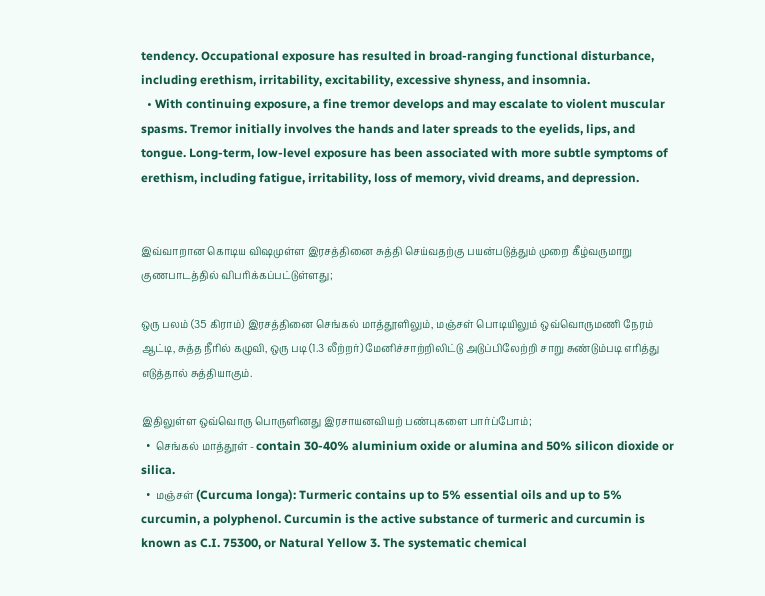tendency. Occupational exposure has resulted in broad-ranging functional disturbance, including erethism, irritability, excitability, excessive shyness, and insomnia.
  • With continuing exposure, a fine tremor develops and may escalate to violent muscular spasms. Tremor initially involves the hands and later spreads to the eyelids, lips, and tongue. Long-term, low-level exposure has been associated with more subtle symptoms of erethism, including fatigue, irritability, loss of memory, vivid dreams, and depression.


இவ்வாறான கொடிய விஷமுள்ள இரசத்தினை சுத்தி செய்வதற்கு பயன்படுத்தும் முறை கீழ்வருமாறு குணபாடத்தில் விபரிக்கப்பட்டுள்ளது;

ஒரு பலம் (35 கிராம்) இரசத்தினை செங்கல் மாத்தூளிலும், மஞ்சள் பொடியிலும் ஒவ்வொருமணி நேரம் ஆட்டி, சுத்த நீரில் கழுவி, ஒரு படி (1.3 லீற்றர்) மேனிச்சாற்றிலிட்டு அடுப்பிலேற்றி சாறு சுண்டும்படி எரித்து எடுத்தால் சுத்தியாகும்.

இதிலுள்ள ஒவ்வொரு பொருளினது இரசாயனவியற் பண்புகளை பார்ப்போம்;
  •  செங்கல் மாத்தூள் - contain 30-40% aluminium oxide or alumina and 50% silicon dioxide or silica.
  •  மஞ்சள் (Curcuma longa): Turmeric contains up to 5% essential oils and up to 5% curcumin, a polyphenol. Curcumin is the active substance of turmeric and curcumin is known as C.I. 75300, or Natural Yellow 3. The systematic chemical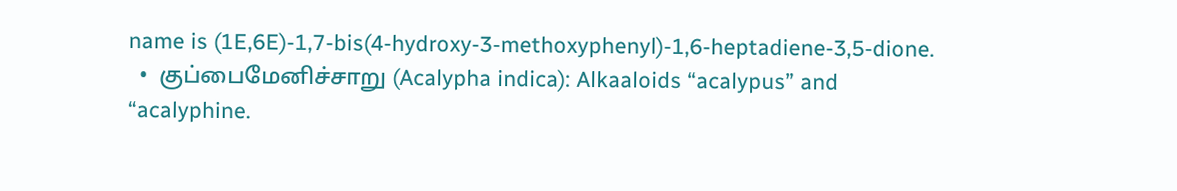name is (1E,6E)-1,7-bis(4-hydroxy-3-methoxyphenyl)-1,6-heptadiene-3,5-dione.
  •  குப்பைமேனிச்சாறு (Acalypha indica): Alkaaloids “acalypus” and “acalyphine.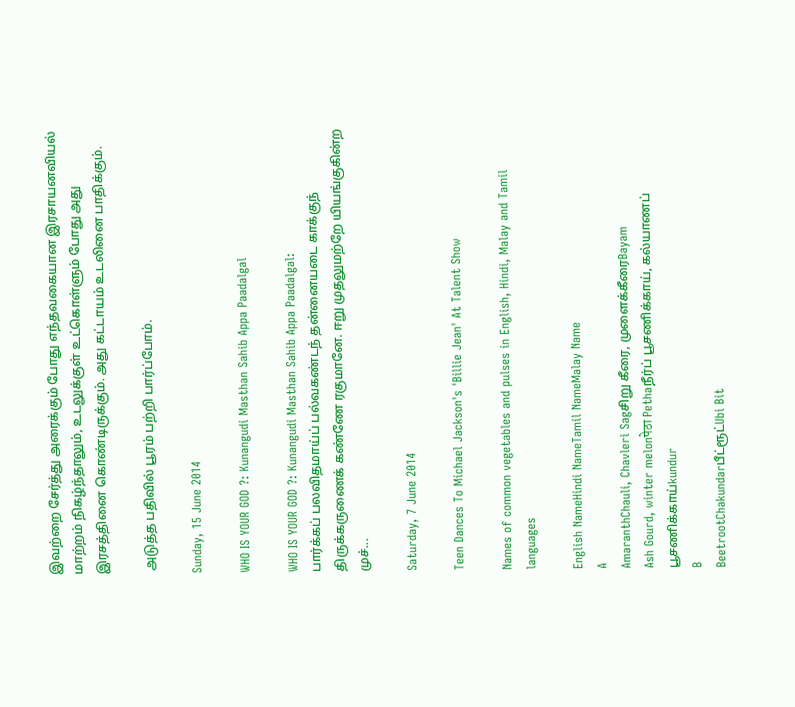இவற்றை சேர்த்து அரைக்கும் போது எந்தவகையான இரசாயனவியல் மாற்றம் நிகழ்ந்தாலும், உடலுக்குள் உட்கொள்ளும் போது அது இரசத்தினை கொண்டிருக்கும். அது கட்டாயம் உடலினை பாதிக்கும்.

 அடுத்த பதிவில் பூரம் பற்றி பார்ப்போம்.

Sunday, 15 June 2014

WHO IS YOUR GOD ?: Kunangudi Masthan Sahib Appa Paadalgal

WHO IS YOUR GOD ?: Kunangudi Masthan Sahib Appa Paadalgal:                         பார்க்கப் பலவிதமாய்ப் பல்வகண்டந் தன்னையடை காக்குந் திருக்கருணைக் கண்ணே ரகுமானே. ஈறு முதலுமற்றே யியங்குகின்ற முச்...

Saturday, 7 June 2014

Teen Dances To Michael Jackson's 'Billie Jean' At Talent Show

Names of common vegetables and pulses in English, Hindi, Malay and Tamil languages

English NameHindi NameTamil NameMalay Name
A
AmaranthChauli, Chavleri Sagசிறு கீரை, முளைக்கீரைBayam
Ash Gourd, winter melonपेठा Pethaநீர்ப் பூசணிக்காய், கல்யாணப் பூசணிக்காய்kundur
B
BeetrootChakundarபீட்ரூட்Ubi Bit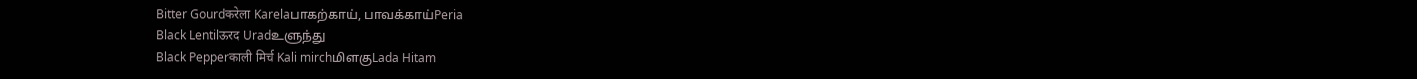Bitter Gourdकरेला Karelaபாகற்காய், பாவக்காய்Peria
Black Lentilऊरद Uradஉளுந்து
Black Pepperकाली मिर्च Kali mirchமிளகுLada Hitam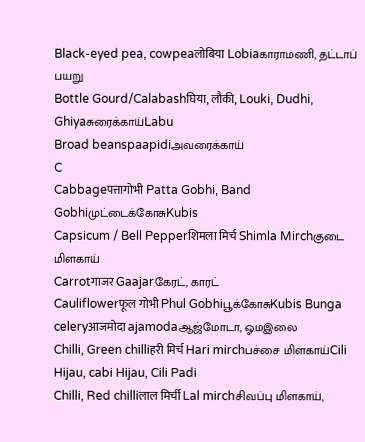Black-eyed pea, cowpeaलोबिया Lobiaகாராமணி, தட்டாப் பயறு
Bottle Gourd/Calabashघिया, लौकी, Louki, Dudhi, Ghiyaசுரைக்காய்Labu
Broad beanspaapidiஅவரைக்காய்
C
Cabbageपत्तागोभी Patta Gobhi, Band Gobhiமுட்டைக்கோசுKubis
Capsicum / Bell Pepperशिमला मिर्च Shimla Mirchகுடை மிளகாய்
Carrotगाजर Gaajarகேரட், காரட்
Cauliflowerफूल गोभी Phul Gobhiபூக்கோசுKubis Bunga
celeryआजमोदा ajamodaஆஜ்மோடா, ஓமஇலை
Chilli, Green chilliहरी मिर्च Hari mirchபச்சை மிளகாய்Cili Hijau, cabi Hijau, Cili Padi
Chilli, Red chilliलाल मिर्ची Lal mirchசிவப்பு மிளகாய்,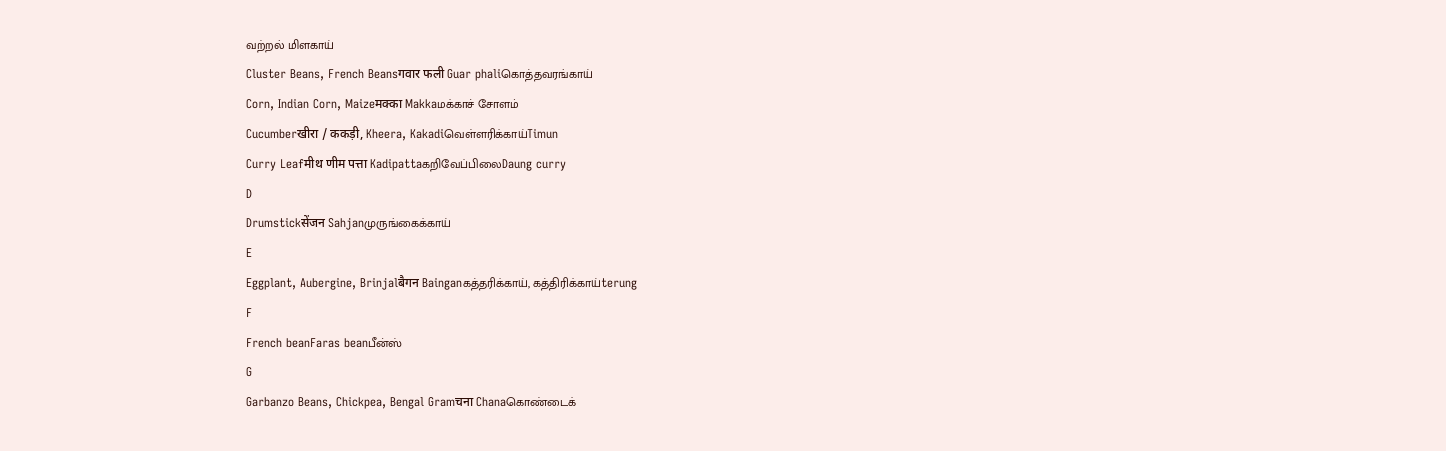வற்றல் மிளகாய்
Cluster Beans, French Beansगवार फली Guar phaliகொத்தவரங்காய்
Corn, Indian Corn, Maizeमक्का Makkaமக்காச் சோளம்
Cucumberखीरा / ककड़ी, Kheera, Kakadiவெள்ளரிக்காய்Timun
Curry Leafमीथ णीम पत्ता Kadipattaகறிவேப்பிலைDaung curry
D
Drumstickसेंजन Sahjanமுருங்கைக்காய்
E
Eggplant, Aubergine, Brinjalबैगन Bainganகத்தரிக்காய், கத்திரிக்காய்terung
F
French beanFaras beanபீன்ஸ்
G
Garbanzo Beans, Chickpea, Bengal Gramचना Chanaகொண்டைக்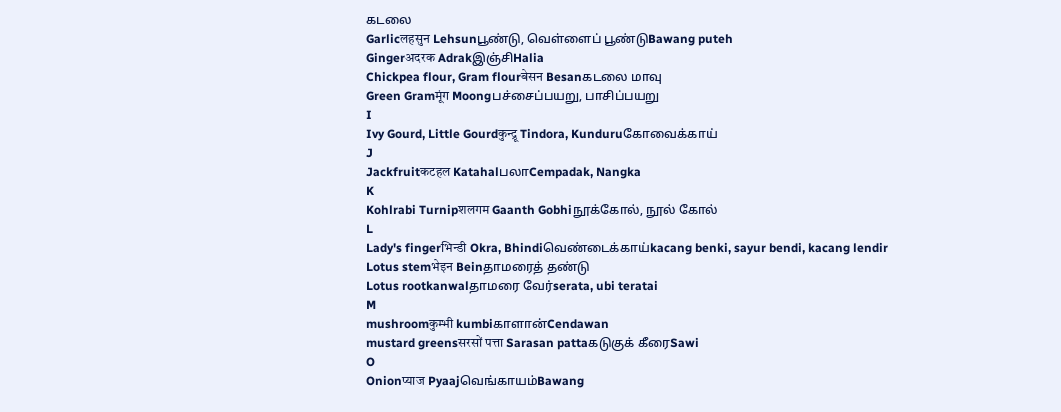கடலை
Garlicलहसुन Lehsunபூண்டு, வெள்ளைப் பூண்டுBawang puteh
Gingerअदरक Adrakஇஞ்சிHalia
Chickpea flour, Gram flourबेसन Besanகடலை மாவு
Green Gramमूंग Moongபச்சைப்பயறு, பாசிப்பயறு
I
Ivy Gourd, Little Gourdकुन्द्रू Tindora, Kunduruகோவைக்காய்
J
Jackfruitकटहल KatahalபலாCempadak, Nangka
K
Kohlrabi Turnipशलगम Gaanth Gobhiநூக்கோல், நூல் கோல்
L
Lady's fingerभिन्डी Okra, Bhindiவெண்டைக்காய்kacang benki, sayur bendi, kacang lendir
Lotus stemभेइन Beinதாமரைத் தண்டு
Lotus rootkanwalதாமரை வேர்serata, ubi teratai
M
mushroomकुम्भी kumbiகாளான்Cendawan
mustard greensसरसों पत्ता Sarasan pattaகடுகுக் கீரைSawi
O
Onionप्याज Pyaajவெங்காயம்Bawang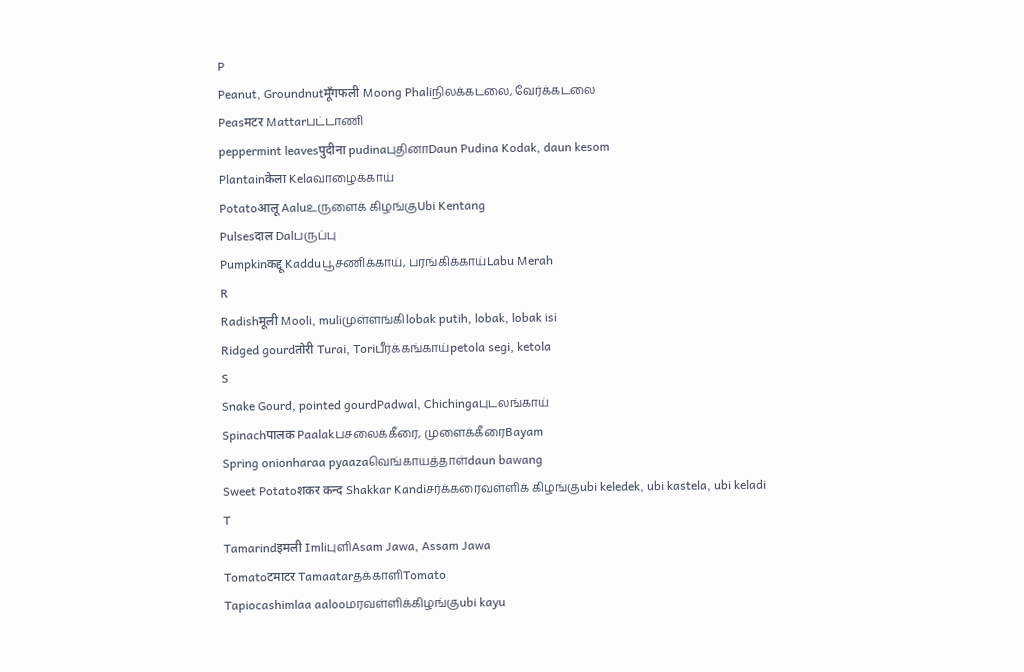P
Peanut, Groundnutमूँगफली Moong Phaliநிலக்கடலை, வேர்க்கடலை
Peasमटर Mattarபட்டாணி
peppermint leavesपुदीना pudinaபுதினாDaun Pudina Kodak, daun kesom
Plantainकेला Kelaவாழைக்காய்
Potatoआलू Aaluஉருளைக் கிழங்குUbi Kentang
Pulsesदाल Dalபருப்பு
Pumpkinकद्दू Kadduபூசணிக்காய், பரங்கிக்காய்Labu Merah
R
Radishमूली Mooli, muliமுள்ளங்கிlobak putih, lobak, lobak isi
Ridged gourdतोरी Turai, Toriபீர்க்கங்காய்petola segi, ketola
S
Snake Gourd, pointed gourdPadwal, Chichingaபுடலங்காய்
Spinachपालक Paalakபசலைக்கீரை, முளைக்கீரைBayam
Spring onionharaa pyaazaவெங்காயத்தாள்daun bawang
Sweet Potatoशकर कन्द Shakkar Kandiசர்க்கரைவள்ளிக் கிழங்குubi keledek, ubi kastela, ubi keladi
T
Tamarindइमली ImliபுளிAsam Jawa, Assam Jawa
Tomatoटमाटर Tamaatarதக்காளிTomato
Tapiocashimlaa aalooமரவள்ளிக்கிழங்குubi kayu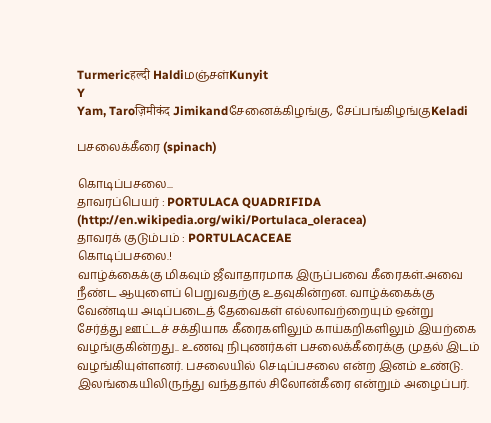Turmericहल्दी Haldiமஞ்சள்Kunyit
Y
Yam, Taroज़िमीकंद Jimikandசேனைக்கிழங்கு, சேப்பங்கிழங்குKeladi

பசலைக்கீரை (spinach)

கொடிப்பசலை...
தாவரப்பெயர் : PORTULACA QUADRIFIDA
(http://en.wikipedia.org/wiki/Portulaca_oleracea)
தாவரக் குடும்பம் : PORTULACACEAE
கொடிப்பசலை.!
வாழ்க்கைக்கு மிகவும் ஜீவாதாரமாக இருப்பவை கீரைகள்.அவை நீண்ட ஆயுளைப் பெறுவதற்கு உதவுகின்றன. வாழ்க்கைக்கு வேண்டிய அடிப்படைத் தேவைகள் எல்லாவற்றையும் ஒன்று சேர்த்து ஊட்டச் சக்தியாக கீரைகளிலும் காய்கறிகளிலும் இயற்கை வழங்குகின்றது.. உணவு நிபுணர்கள் பசலைக்கீரைக்கு முதல் இடம் வழங்கியுள்ளனர். பசலையில் செடிப்பசலை என்ற இனம் உண்டு.
இலங்கையிலிருந்து வந்ததால் சிலோன்கீரை என்றும் அழைப்பர்.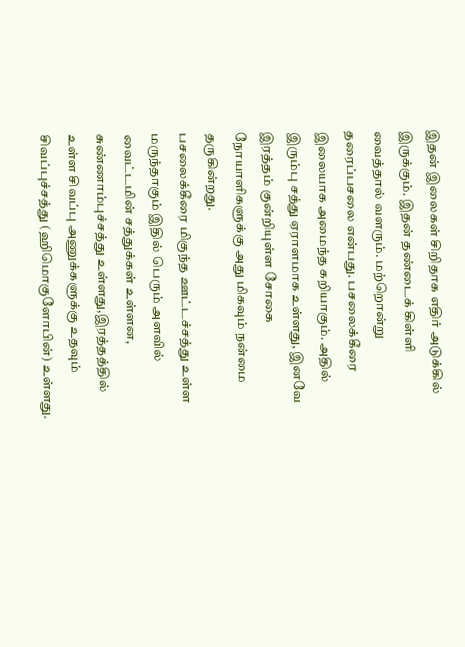இதன் இலைகள் சிறிதாக எதிர் அடுக்கில் இருக்கும். இதன் தண்டைக் கிள்ளி வைத்தால் வளரும். மற்றொன்று தரைப்பசலை என்பது. பசலைக்கீரை இலையாக அமைந்த கறியாகும். அதில் இரும்பு சத்து ஏராளமாக உள்ளது, இனவே இரத்தம் குன்றியுள்ள சோகை நோயாளிகளுக்கு அது மிகவும் நன்மை தருகின்றது.
பசலைக்கீரை மிகுந்த ஊட்டச்சத்து உள்ள மருந்தாகும் இதில் பெரும் அளவில் வைட்டமின் சத்துக்கள் உள்ளன, சுண்ணாம்புச்சத்து உள்ளது,இரத்தத்தில் உள்ள சிவப்பு அணுக்களுக்கு உதவும் சிவப்புச்சத்து (ஹிமொகுளோபின்) உள்ளது.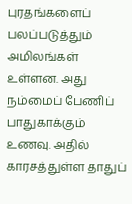புரதங்களைப் பலப்படுத்தும் அமிலங்கள் உள்ளன. அது நம்மைப் பேணிப் பாதுகாக்கும் உணவு. அதில் காரசத்துள்ள தாதுப்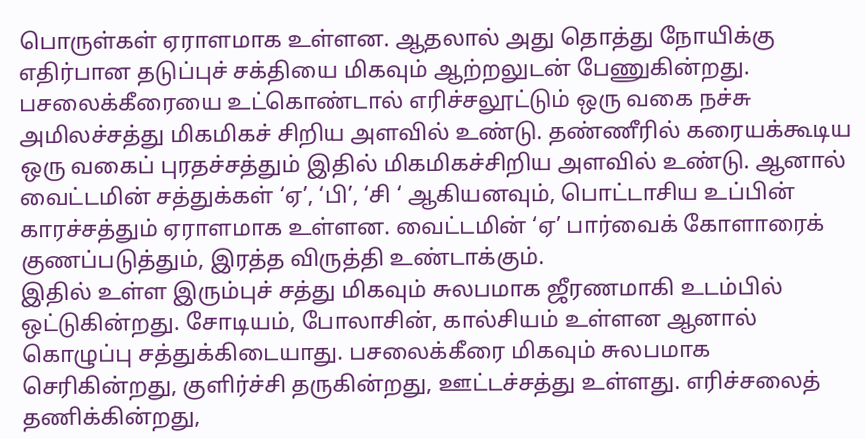பொருள்கள் ஏராளமாக உள்ளன. ஆதலால் அது தொத்து நோயிக்கு எதிர்பான தடுப்புச் சக்தியை மிகவும் ஆற்றலுடன் பேணுகின்றது.
பசலைக்கீரையை உட்கொண்டால் எரிச்சலூட்டும் ஒரு வகை நச்சு அமிலச்சத்து மிகமிகச் சிறிய அளவில் உண்டு. தண்ணீரில் கரையக்கூடிய ஒரு வகைப் புரதச்சத்தும் இதில் மிகமிகச்சிறிய அளவில் உண்டு. ஆனால் வைட்டமின் சத்துக்கள் ‘ஏ’, ‘பி’, ‘சி ‘ ஆகியனவும், பொட்டாசிய உப்பின் காரச்சத்தும் ஏராளமாக உள்ளன. வைட்டமின் ‘ஏ’ பார்வைக் கோளாரைக் குணப்படுத்தும், இரத்த விருத்தி உண்டாக்கும்.
இதில் உள்ள இரும்புச் சத்து மிகவும் சுலபமாக ஜீரணமாகி உடம்பில் ஒட்டுகின்றது. சோடியம், போலாசின், கால்சியம் உள்ளன ஆனால் கொழுப்பு சத்துக்கிடையாது. பசலைக்கீரை மிகவும் சுலபமாக செரிகின்றது, குளிர்ச்சி தருகின்றது, ஊட்டச்சத்து உள்ளது. எரிச்சலைத் தணிக்கின்றது,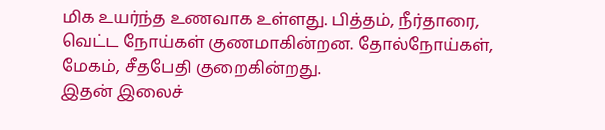மிக உயர்ந்த உணவாக உள்ளது. பித்தம், நீர்தாரை, வெட்ட நோய்கள் குணமாகின்றன. தோல்நோய்கள், மேகம், சீதபேதி குறைகின்றது.
இதன் இலைச்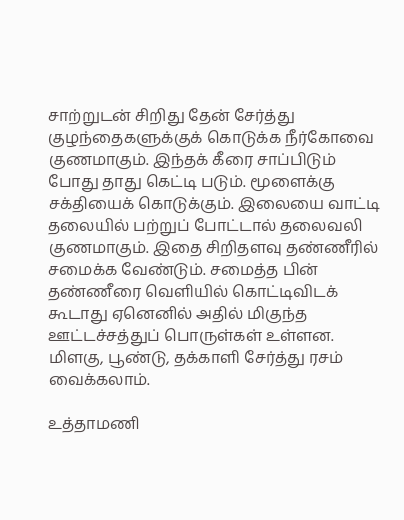சாற்றுடன் சிறிது தேன் சேர்த்து குழந்தைகளுக்குக் கொடுக்க நீர்கோவை குணமாகும். இந்தக் கீரை சாப்பிடும் போது தாது கெட்டி படும். மூளைக்கு சக்தியைக் கொடுக்கும். இலையை வாட்டி தலையில் பற்றுப் போட்டால் தலைவலி குணமாகும். இதை சிறிதளவு தண்ணீரில் சமைக்க வேண்டும். சமைத்த பின் தண்ணீரை வெளியில் கொட்டிவிடக் கூடாது ஏனெனில் அதில் மிகுந்த ஊட்டச்சத்துப் பொருள்கள் உள்ளன. மிளகு, பூண்டு, தக்காளி சேர்த்து ரசம் வைக்கலாம்.

உத்தாமணி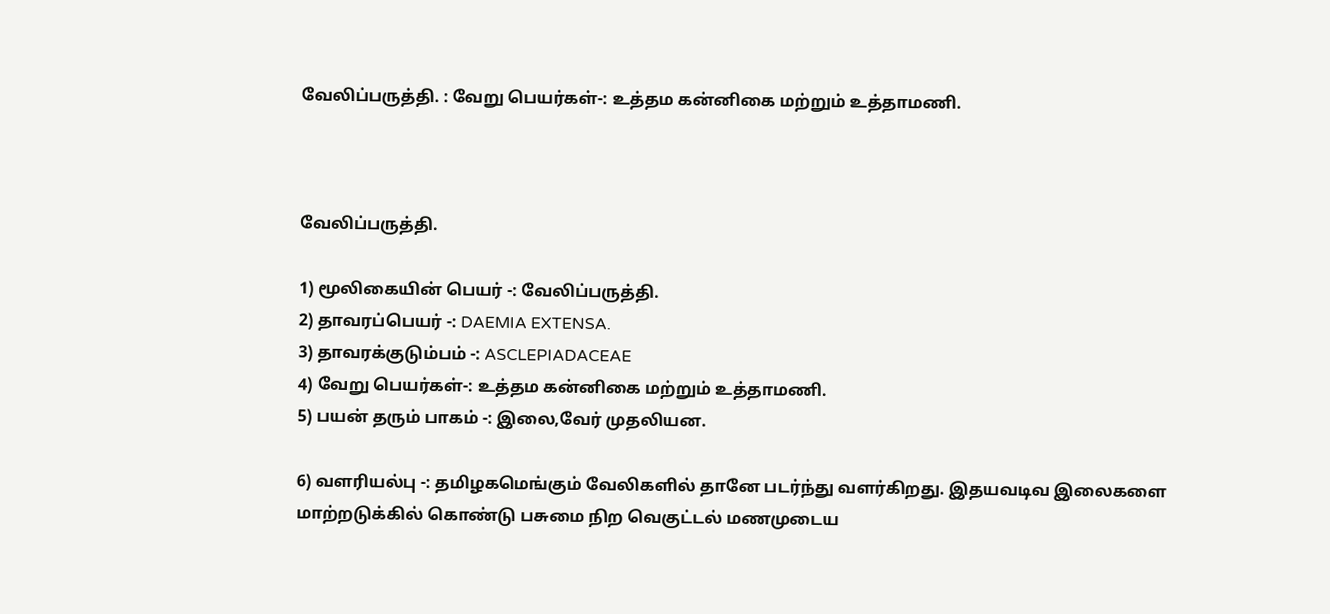வேலிப்பருத்தி. : வேறு பெயர்கள்-: உத்தம கன்னிகை மற்றும் உத்தாமணி.



வேலிப்பருத்தி.

1) மூலிகையின் பெயர் -: வேலிப்பருத்தி.
2) தாவரப்பெயர் -: DAEMIA EXTENSA.
3) தாவரக்குடும்பம் -: ASCLEPIADACEAE
4) வேறு பெயர்கள்-: உத்தம கன்னிகை மற்றும் உத்தாமணி.
5) பயன் தரும் பாகம் -: இலை,வேர் முதலியன.

6) வளரியல்பு -: தமிழகமெங்கும் வேலிகளில் தானே படர்ந்து வளர்கிறது. இதயவடிவ இலைகளை மாற்றடுக்கில் கொண்டு பசுமை நிற வெகுட்டல் மணமுடைய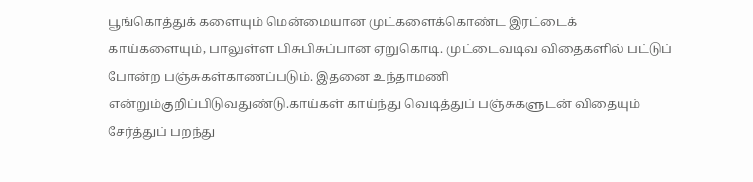பூங்கொத்துக் களையும் மென்மையான முட்களைக்கொண்ட இரட்டைக் காய்களையும், பாலுள்ள பிசுபிசுப்பான ஏறுகொடி. முட்டைவடிவ விதைகளில் பட்டுப் போன்ற பஞ்சுகள்காணப்படும். இதனை உந்தாமணி என்றும்குறிப்பிடுவதுண்டு.காய்கள் காய்ந்து வெடித்துப் பஞ்சுகளுடன் விதையும் சேர்த்துப் பறந்து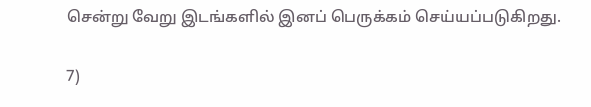சென்று வேறு இடங்களில் இனப் பெருக்கம் செய்யப்படுகிறது.

7)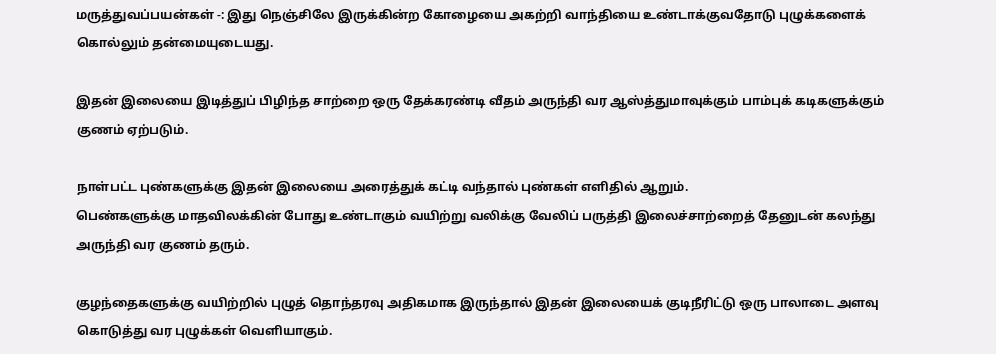மருத்துவப்பயன்கள் -: இது நெஞ்சிலே இருக்கின்ற கோழையை அகற்றி வாந்தியை உண்டாக்குவதோடு புழுக்களைக் கொல்லும் தன்மையுடையது.

இதன் இலையை இடித்துப் பிழிந்த சாற்றை ஒரு தேக்கரண்டி வீதம் அருந்தி வர ஆஸ்த்துமாவுக்கும் பாம்புக் கடிகளுக்கும் குணம் ஏற்படும்.

நாள்பட்ட புண்களுக்கு இதன் இலையை அரைத்துக் கட்டி வந்தால் புண்கள் எளிதில் ஆறும்.
பெண்களுக்கு மாதவிலக்கின் போது உண்டாகும் வயிற்று வலிக்கு வேலிப் பருத்தி இலைச்சாற்றைத் தேனுடன் கலந்து அருந்தி வர குணம் தரும்.

குழந்தைகளுக்கு வயிற்றில் புழுத் தொந்தரவு அதிகமாக இருந்தால் இதன் இலையைக் குடிநீரிட்டு ஒரு பாலாடை அளவு கொடுத்து வர புழுக்கள் வெளியாகும்.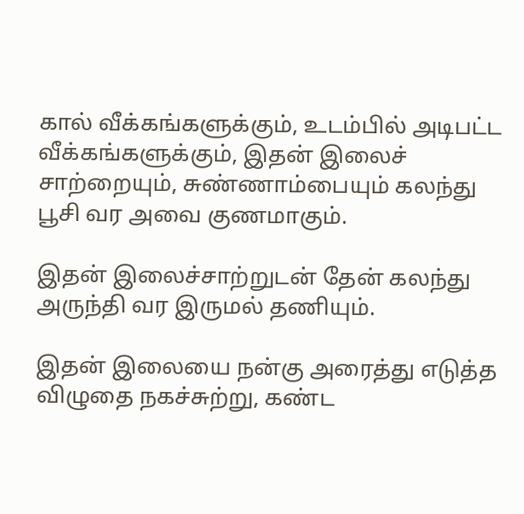கால் வீக்கங்களுக்கும், உடம்பில் அடிபட்ட வீக்கங்களுக்கும், இதன் இலைச் சாற்றையும், சுண்ணாம்பையும் கலந்து பூசி வர அவை குணமாகும்.

இதன் இலைச்சாற்றுடன் தேன் கலந்து அருந்தி வர இருமல் தணியும்.

இதன் இலையை நன்கு அரைத்து எடுத்த விழுதை நகச்சுற்று, கண்ட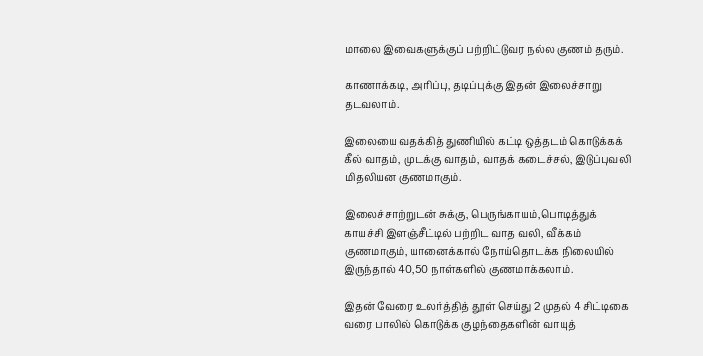மாலை இவைகளுக்குப் பற்றிட்டுவர நல்ல குணம் தரும்.

காணாக்கடி, அரிப்பு, தடிப்புக்கு இதன் இலைச்சாறு தடவலாம்.

இலையை வதக்கித் துணியில் கட்டி ஒத்தடம் கொடுக்கக் கீல் வாதம், முடக்கு வாதம், வாதக் கடைச்சல், இடுப்புவலி மிதலியன குணமாகும்.

இலைச்சாற்றுடன் சுக்கு, பெருங்காயம்,பொடித்துக் காயச்சி இளஞ்சீட்டில் பற்றிட வாத வலி, வீக்கம் குணமாகும், யானைக்கால் நோய்தொடக்க நிலையில் இருந்தால் 40,50 நாள்களில் குணமாக்கலாம்.

இதன் வேரை உலர்த்தித் தூள் செய்து 2 முதல் 4 சிட்டிகை வரை பாலில் கொடுக்க குழந்தைகளின் வாயுத்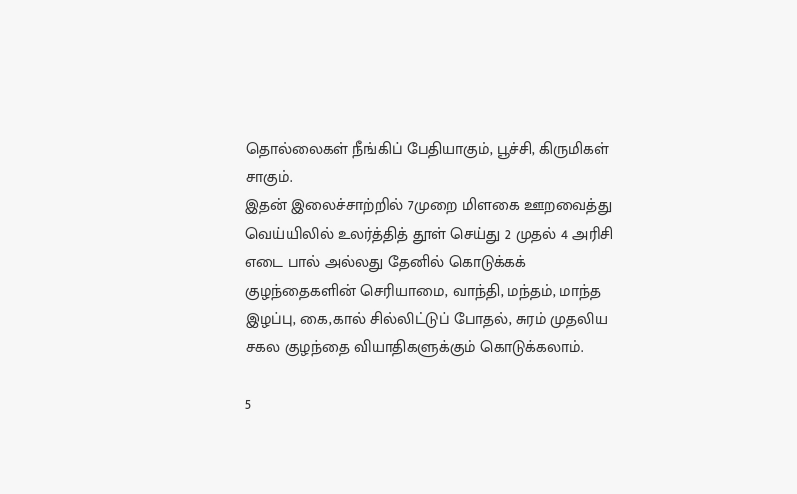தொல்லைகள் நீங்கிப் பேதியாகும், பூச்சி, கிருமிகள் சாகும்.
இதன் இலைச்சாற்றில் 7முறை மிளகை ஊறவைத்து வெய்யிலில் உலர்த்தித் தூள் செய்து 2 முதல் 4 அரிசி எடை பால் அல்லது தேனில் கொடுக்கக் குழந்தைகளின் செரியாமை, வாந்தி, மந்தம், மாந்த இழப்பு, கை,கால் சில்லிட்டுப் போதல், சுரம் முதலிய சகல குழந்தை வியாதிகளுக்கும் கொடுக்கலாம்.

5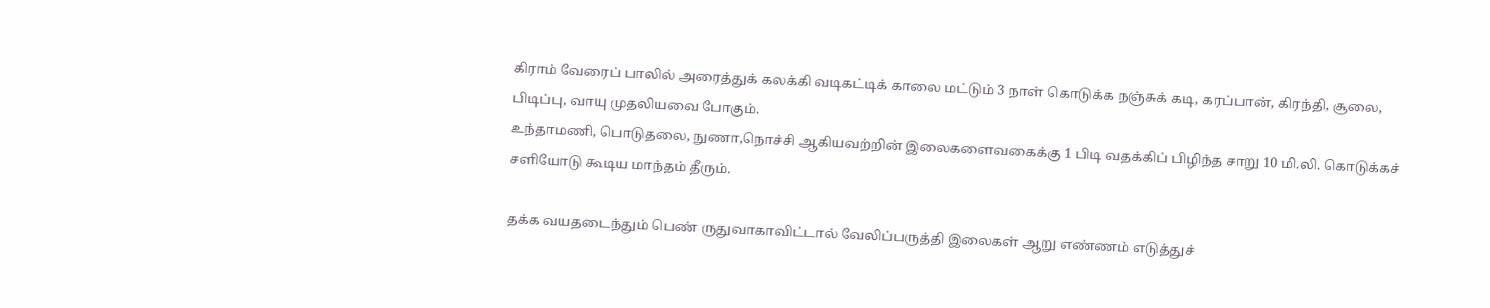கிராம் வேரைப் பாலில் அரைத்துக் கலக்கி வடிகட்டிக் காலை மட்டும் 3 நாள் கொடுக்க நஞ்சுக் கடி, கரப்பான், கிரந்தி, சூலை, பிடிப்பு, வாயு முதலியவை போகும்.
உந்தாமணி, பொடுதலை, நுணா,நொச்சி ஆகியவற்றின் இலைகளைவகைக்கு 1 பிடி வதக்கிப் பிழிந்த சாறு 10 மி.லி. கொடுக்கச் சளியோடு கூடிய மாந்தம் தீரும்.

தக்க வயதடைந்தும் பெண் ருதுவாகாவிட்டால் வேலிப்பருத்தி இலைகள் ஆறு எண்ணம் எடுத்துச்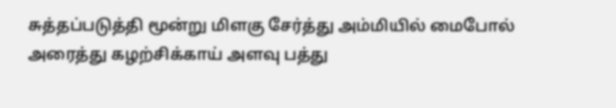சுத்தப்படுத்தி மூன்று மிளகு சேர்த்து அம்மியில் மைபோல் அரைத்து கழற்சிக்காய் அளவு பத்து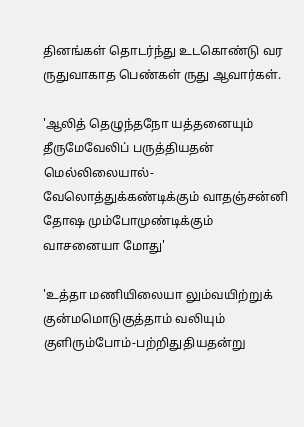தினங்கள் தொடர்ந்து உடகொண்டு வர ருதுவாகாத பெண்கள் ருது ஆவார்கள்.

'ஆலித் தெழுந்தநோ யத்தனையும் தீருமேவேலிப் பருத்தியதன் மெல்லிலையால்-வேலொத்துக்கண்டிக்கும் வாதஞ்சன்னி தோஷ மும்போமுண்டிக்கும் வாசனையா மோது'

'உத்தா மணியிலையா லும்வயிற்றுக் குன்மமொடுகுத்தாம் வலியும் குளிரும்போம்-பற்றிதுதியதன்று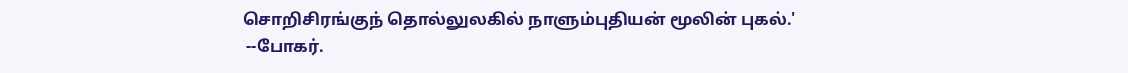சொறிசிரங்குந் தொல்லுலகில் நாளும்புதியன் மூலின் புகல்.'
 --போகர்.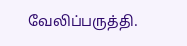வேலிப்பருத்தி.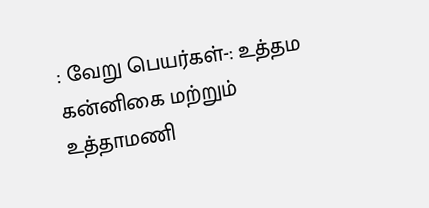: வேறு பெயர்கள்-: உத்தம கன்னிகை மற்றும் உத்தாமணி